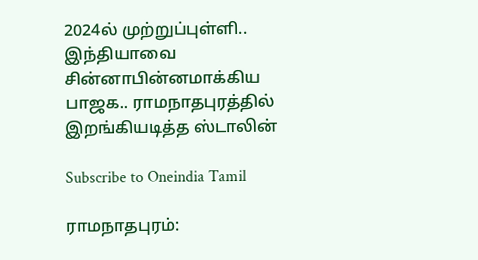2024ல் முற்றுப்புள்ளி.. இந்தியாவை சின்னாபின்னமாக்கிய பாஜக.. ராமநாதபுரத்தில் இறங்கியடித்த ஸ்டாலின்

Subscribe to Oneindia Tamil

ராமநாதபுரம்: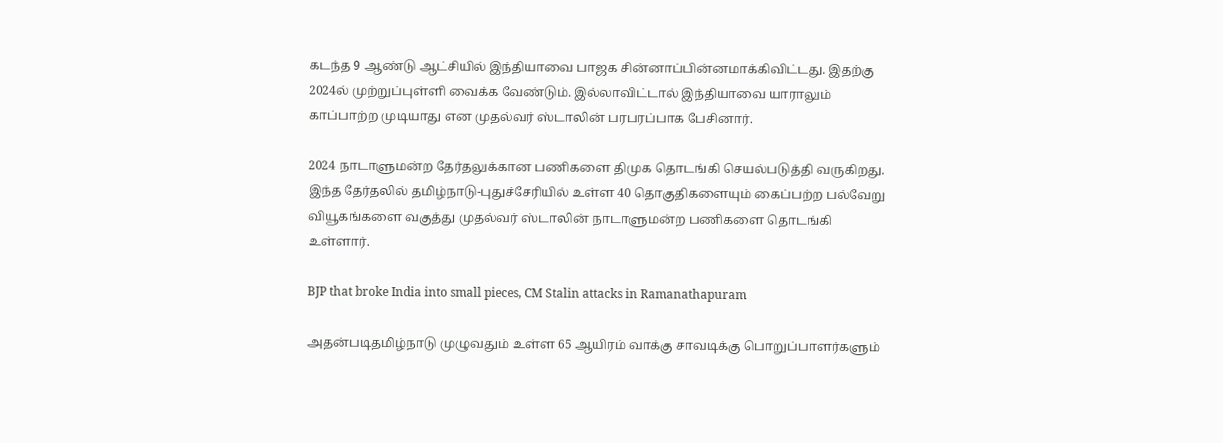கடந்த 9 ஆண்டு ஆட்சியில் இந்தியாவை பாஜக சின்னாப்பின்னமாக்கிவிட்டது. இதற்கு 2024ல் முற்றுப்புள்ளி வைக்க வேண்டும். இல்லாவிட்டால் இந்தியாவை யாராலும் காப்பாற்ற முடியாது என முதல்வர் ஸ்டாலின் பரபரப்பாக பேசினார்.

2024 நாடாளுமன்ற தேர்தலுக்கான பணிகளை திமுக தொடங்கி செயல்படுத்தி வருகிறது. இந்த தேர்தலில் தமிழ்நாடு-புதுச்சேரியில் உள்ள 40 தொகுதிகளையும் கைப்பற்ற பல்வேறு வியூகங்களை வகுத்து முதல்வர் ஸ்டாலின் நாடாளுமன்ற பணிகளை தொடங்கி உள்ளார்.

BJP that broke India into small pieces, CM Stalin attacks in Ramanathapuram

அதன்படிதமிழ்நாடு முழுவதும் உள்ள 65 ஆயிரம் வாக்கு சாவடிக்கு பொறுப்பாளர்களும்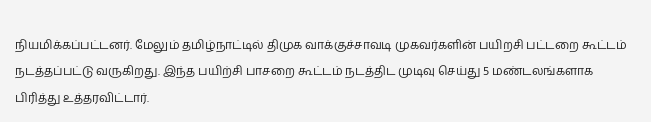நியமிக்கப்பட்டனர். மேலும் தமிழ்நாட்டில் திமுக வாக்குச்சாவடி முகவர்களின் பயிறசி பட்டறை கூட்டம் நடத்தப்பட்டு வருகிறது. இந்த பயிற்சி பாசறை கூட்டம் நடத்திட முடிவு செய்து 5 மண்டலங்களாக பிரித்து உத்தரவிட்டார்.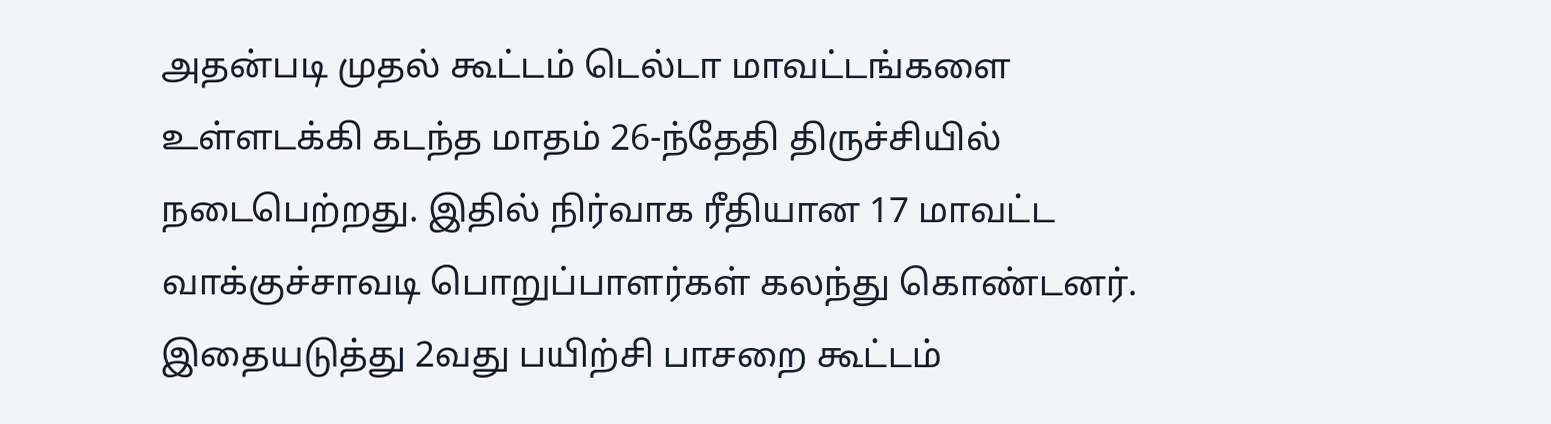அதன்படி முதல் கூட்டம் டெல்டா மாவட்டங்களை உள்ளடக்கி கடந்த மாதம் 26-ந்தேதி திருச்சியில் நடைபெற்றது. இதில் நிர்வாக ரீதியான 17 மாவட்ட வாக்குச்சாவடி பொறுப்பாளர்கள் கலந்து கொண்டனர். இதையடுத்து 2வது பயிற்சி பாசறை கூட்டம்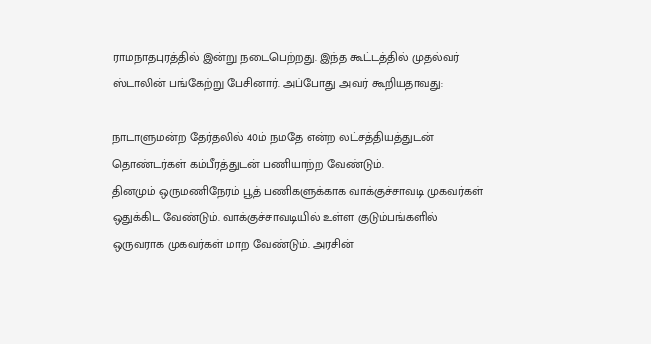ராமநாதபுரத்தில் இன்று நடைபெற்றது. இந்த கூட்டத்தில் முதல்வர் ஸ்டாலின் பங்கேற்று பேசினார். அப்போது அவர் கூறியதாவது:

நாடாளுமன்ற தேர்தலில் 40ம் நமதே என்ற லட்சத்தியத்துடன் தொண்டர்கள் கம்பீரத்துடன் பணியாற்ற வேண்டும்.
தினமும் ஒருமணிநேரம் பூத் பணிகளுக்காக வாக்குச்சாவடி முகவர்கள் ஒதுக்கிட வேண்டும். வாக்குச்சாவடியில் உள்ள குடும்பங்களில் ஒருவராக முகவர்கள் மாற வேண்டும். அரசின்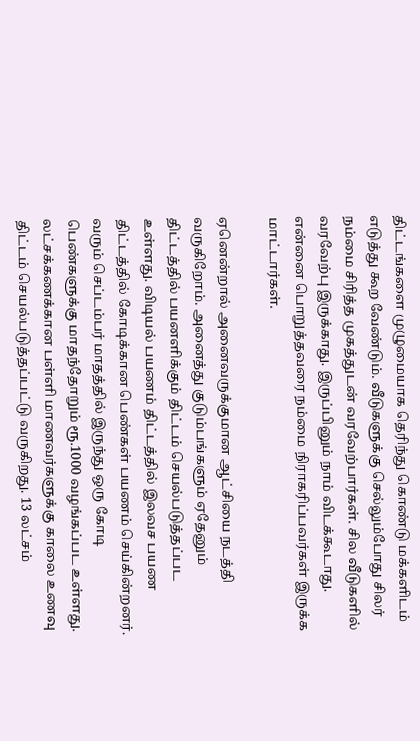திட்டங்களை முழுமையாக தெரிந்து கொண்டு மக்களிடம் எடுத்து கூற வேண்டும். வீடுகளுக்கு செல்லும்போது சிலர் நம்மை சிரித்த முகத்துடன் வரவேற்பார்கள். சில வீடுகளில் வரவேற்பு இருக்காது. இருப்பினும் நாம் விடக்கூடாது. என்னை பொறுத்தவரை நம்மை நிராகரிப்பவர்கள் இருக்க மாட்டார்கள்.

ஏனென்றால் அனைவருக்குமான ஆட்சியை நடத்தி வருகிறோம். அனைத்து குடும்பங்களும் ஏதேனும் திட்டத்தில் பயனளிக்கும் திட்டம் செயல்படுத்தப்பட உள்ளது. விடியல் பயணம் திட்டத்தில் இலவச பயண திட்டத்தில் கோடிக்கான பெண்கள் பயணம் செய்கின்றனர். வரும் செப்டம்பர் மாதத்தில் இருந்து ஒரு கோடி பெண்களுக்கு மாதந்தோறும் ரூ.1000 வழங்கப்பட உள்ளது. லட்சக்கணக்கான பள்ளி மாணவர்களுக்கு காலை உணவு திட்டம் செயல்படுத்தப்பட்டு வருகிறது. 13 லட்சம்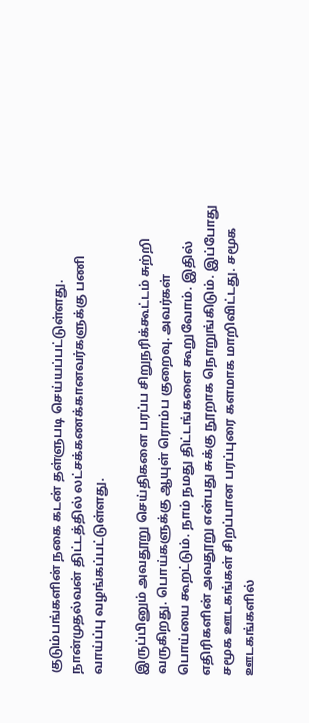குடும்பங்களின் நகை கடன் தள்ளுபடி செய்யப்பட்டுள்ளது. நான்முதல்வன் திட்டத்தில் லட்சக்கணக்கானவர்களுக்கு பணி வாய்ப்பு வழங்கப்பட்டுள்ளது.

இருப்பினும் அவதூறு செய்திகளை பரப்ப சிறுநரிக்கூட்டம் சுற்றி வருகிறது. பொய்களுக்கு ஆயுள் ரொம்ப குறைவு. அவர்கள் பொய்யை கூறட்டும். நாம் நமது திட்டங்களை கூறுவோம். இதில் எதிரிகளின் அவதூறு என்பது சுக்கு நூறாக நொறுங்கிடும். இப்போது சமூக ஊடகங்கள் சிறப்பான பரப்புரை களமாக மாறிவிட்டது. சமூக ஊடகங்களில்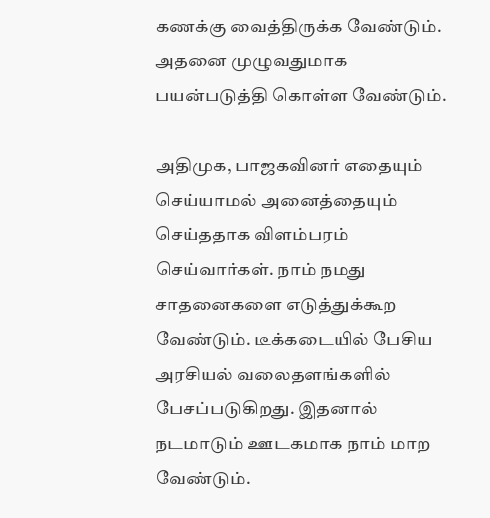கணக்கு வைத்திருக்க வேண்டும். அதனை முழுவதுமாக பயன்படுத்தி கொள்ள வேண்டும்.

அதிமுக, பாஜகவினர் எதையும் செய்யாமல் அனைத்தையும் செய்ததாக விளம்பரம் செய்வார்கள். நாம் நமது சாதனைகளை எடுத்துக்கூற வேண்டும். டீக்கடையில் பேசிய அரசியல் வலைதளங்களில் பேசப்படுகிறது. இதனால் நடமாடும் ஊடகமாக நாம் மாற வேண்டும்.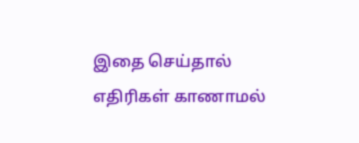இதை செய்தால் எதிரிகள் காணாமல்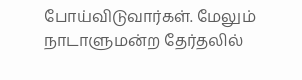போய்விடுவார்கள். மேலும் நாடாளுமன்ற தேர்தலில்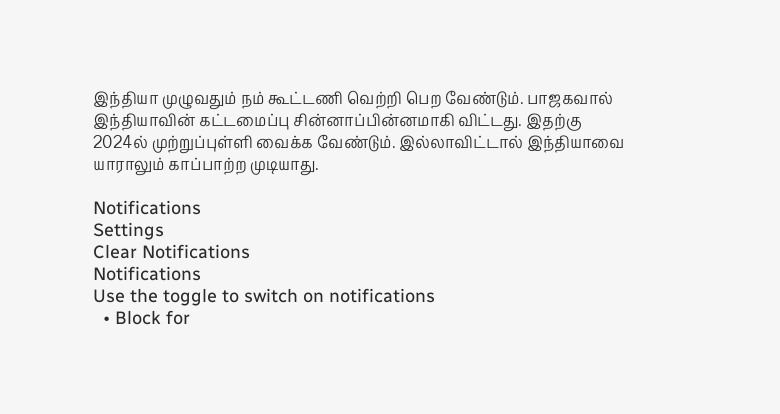இந்தியா முழுவதும் நம் கூட்டணி வெற்றி பெற வேண்டும். பாஜகவால் இந்தியாவின் கட்டமைப்பு சின்னாப்பின்னமாகி விட்டது. இதற்கு 2024ல் முற்றுப்புள்ளி வைக்க வேண்டும். இல்லாவிட்டால் இந்தியாவை யாராலும் காப்பாற்ற முடியாது.

Notifications
Settings
Clear Notifications
Notifications
Use the toggle to switch on notifications
  • Block for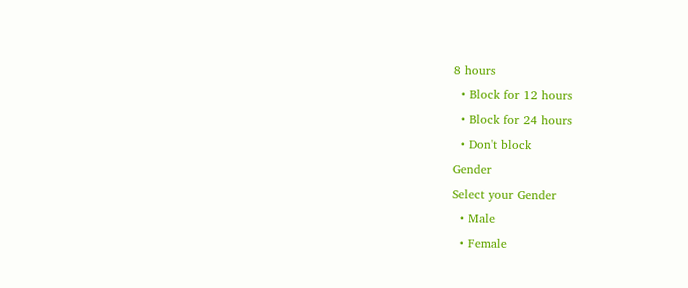8 hours
  • Block for 12 hours
  • Block for 24 hours
  • Don't block
Gender
Select your Gender
  • Male
  • Female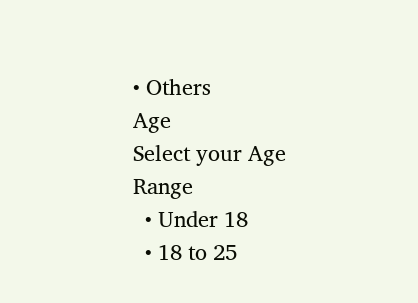• Others
Age
Select your Age Range
  • Under 18
  • 18 to 25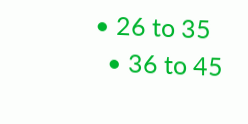• 26 to 35
  • 36 to 45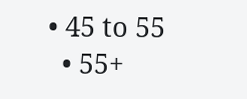• 45 to 55
  • 55+